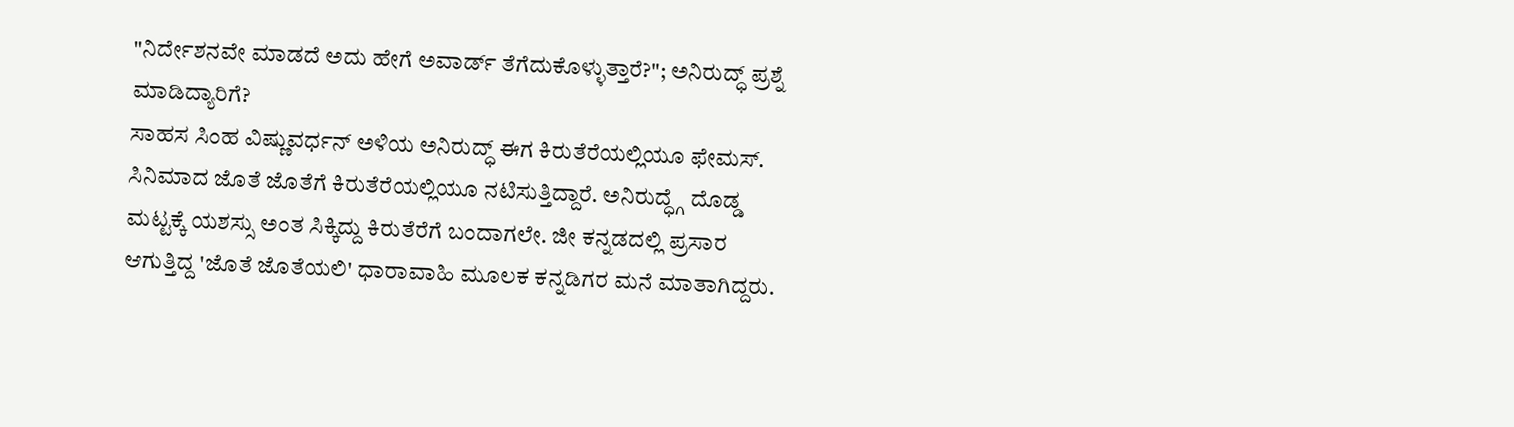"ನಿರ್ದೇಶನವೇ ಮಾಡದೆ ಅದು ಹೇಗೆ ಅವಾರ್ಡ್ ತೆಗೆದುಕೊಳ್ಳುತ್ತಾರೆ?"; ಅನಿರುದ್ಧ್ ಪ್ರಶ್ನೆ ಮಾಡಿದ್ಯಾರಿಗೆ?
ಸಾಹಸ ಸಿಂಹ ವಿಷ್ಣುವರ್ಧನ್ ಅಳಿಯ ಅನಿರುದ್ಧ್ ಈಗ ಕಿರುತೆರೆಯಲ್ಲಿಯೂ ಫೇಮಸ್. ಸಿನಿಮಾದ ಜೊತೆ ಜೊತೆಗೆ ಕಿರುತೆರೆಯಲ್ಲಿಯೂ ನಟಿಸುತ್ತಿದ್ದಾರೆ. ಅನಿರುದ್ಧ್ಗೆ ದೊಡ್ಡ ಮಟ್ಟಕ್ಕೆ ಯಶಸ್ಸು ಅಂತ ಸಿಕ್ಕಿದ್ದು ಕಿರುತೆರೆಗೆ ಬಂದಾಗಲೇ. ಜೀ ಕನ್ನಡದಲ್ಲಿ ಪ್ರಸಾರ ಆಗುತ್ತಿದ್ದ 'ಜೊತೆ ಜೊತೆಯಲಿ' ಧಾರಾವಾಹಿ ಮೂಲಕ ಕನ್ನಡಿಗರ ಮನೆ ಮಾತಾಗಿದ್ದರು.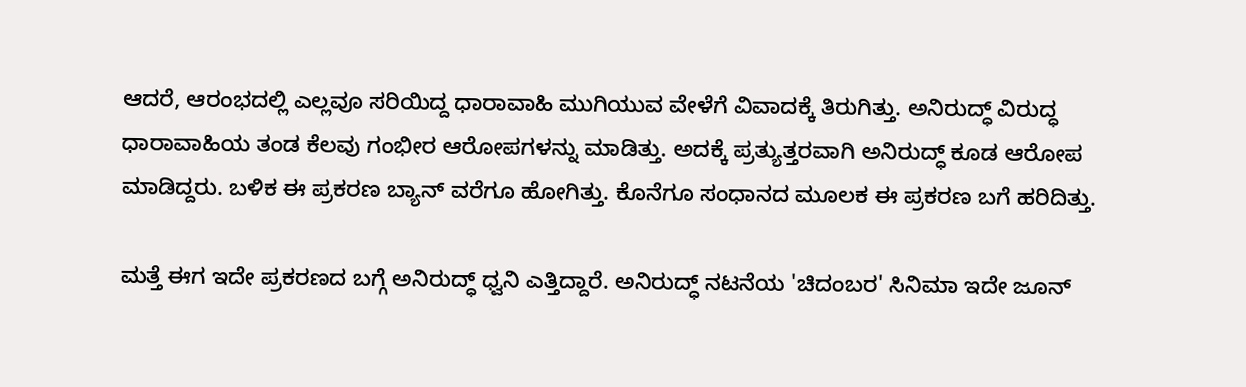ಆದರೆ, ಆರಂಭದಲ್ಲಿ ಎಲ್ಲವೂ ಸರಿಯಿದ್ದ ಧಾರಾವಾಹಿ ಮುಗಿಯುವ ವೇಳೆಗೆ ವಿವಾದಕ್ಕೆ ತಿರುಗಿತ್ತು. ಅನಿರುದ್ಧ್ ವಿರುದ್ಧ ಧಾರಾವಾಹಿಯ ತಂಡ ಕೆಲವು ಗಂಭೀರ ಆರೋಪಗಳನ್ನು ಮಾಡಿತ್ತು. ಅದಕ್ಕೆ ಪ್ರತ್ಯುತ್ತರವಾಗಿ ಅನಿರುದ್ಧ್ ಕೂಡ ಆರೋಪ ಮಾಡಿದ್ದರು. ಬಳಿಕ ಈ ಪ್ರಕರಣ ಬ್ಯಾನ್ ವರೆಗೂ ಹೋಗಿತ್ತು. ಕೊನೆಗೂ ಸಂಧಾನದ ಮೂಲಕ ಈ ಪ್ರಕರಣ ಬಗೆ ಹರಿದಿತ್ತು.

ಮತ್ತೆ ಈಗ ಇದೇ ಪ್ರಕರಣದ ಬಗ್ಗೆ ಅನಿರುದ್ಧ್ ಧ್ವನಿ ಎತ್ತಿದ್ದಾರೆ. ಅನಿರುದ್ಧ್ ನಟನೆಯ 'ಚಿದಂಬರ' ಸಿನಿಮಾ ಇದೇ ಜೂನ್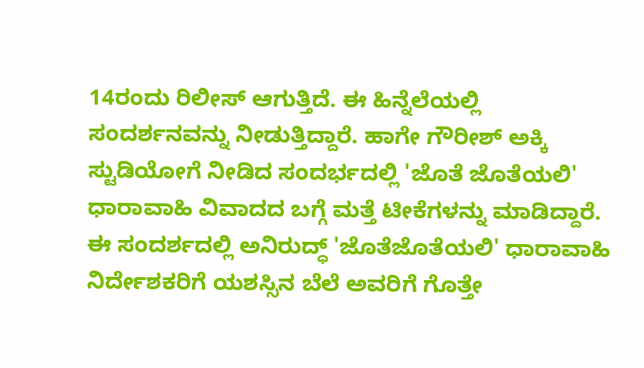14ರಂದು ರಿಲೀಸ್ ಆಗುತ್ತಿದೆ. ಈ ಹಿನ್ನೆಲೆಯಲ್ಲಿ ಸಂದರ್ಶನವನ್ನು ನೀಡುತ್ತಿದ್ದಾರೆ. ಹಾಗೇ ಗೌರೀಶ್ ಅಕ್ಕಿ ಸ್ಟುಡಿಯೋಗೆ ನೀಡಿದ ಸಂದರ್ಭದಲ್ಲಿ 'ಜೊತೆ ಜೊತೆಯಲಿ' ಧಾರಾವಾಹಿ ವಿವಾದದ ಬಗ್ಗೆ ಮತ್ತೆ ಟೀಕೆಗಳನ್ನು ಮಾಡಿದ್ದಾರೆ.
ಈ ಸಂದರ್ಶದಲ್ಲಿ ಅನಿರುದ್ಧ್ 'ಜೊತೆಜೊತೆಯಲಿ' ಧಾರಾವಾಹಿ ನಿರ್ದೇಶಕರಿಗೆ ಯಶಸ್ಸಿನ ಬೆಲೆ ಅವರಿಗೆ ಗೊತ್ತೇ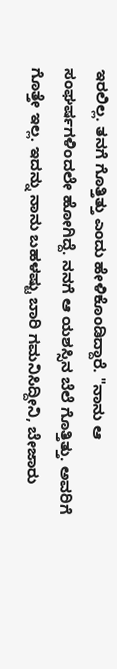ಇರಲಿಲ್ಲ. ತನಗೆ ಗೊತ್ತಿತ್ತು ಎಂದು ಹೇಳಿಕೊಂಡಿದ್ದಾರೆ. "ನಾನು ಆ ಸಂಘರ್ಷಗಳಿಂದಲೇ ಹೋಗಿದ್ದೆ. ನನಗೆ ಆ ಯಶಸ್ಸಿನ ಬೆಲೆ ಗೊತ್ತಿತ್ತು. ಅವರಿಗೆ ಗೊತ್ತೇ ಇಲ್ಲ. ಇದನ್ನು ನಾನು ಬಹಳಷ್ಟು ಬಾರಿ ಗಮನಿಸಿದ್ದೀನಿ, ಬೇಜಾರು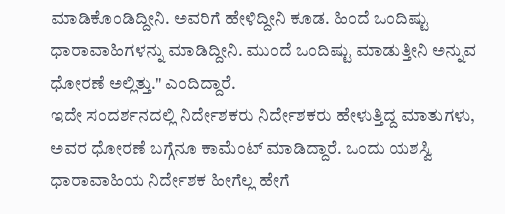ಮಾಡಿಕೊಂಡಿದ್ದೀನಿ. ಅವರಿಗೆ ಹೇಳಿದ್ದೀನಿ ಕೂಡ. ಹಿಂದೆ ಒಂದಿಷ್ಟು ಧಾರಾವಾಹಿಗಳನ್ನು ಮಾಡಿದ್ದೀನಿ. ಮುಂದೆ ಒಂದಿಷ್ಟು ಮಾಡುತ್ತೀನಿ ಅನ್ನುವ ಧೋರಣೆ ಅಲ್ಲಿತ್ತು." ಎಂದಿದ್ದಾರೆ.
ಇದೇ ಸಂದರ್ಶನದಲ್ಲಿ ನಿರ್ದೇಶಕರು ನಿರ್ದೇಶಕರು ಹೇಳುತ್ತಿದ್ದ ಮಾತುಗಳು, ಅವರ ಧೋರಣೆ ಬಗ್ಗೆನೂ ಕಾಮೆಂಟ್ ಮಾಡಿದ್ದಾರೆ. ಒಂದು ಯಶಸ್ವಿ ಧಾರಾವಾಹಿಯ ನಿರ್ದೇಶಕ ಹೀಗೆಲ್ಲ ಹೇಗೆ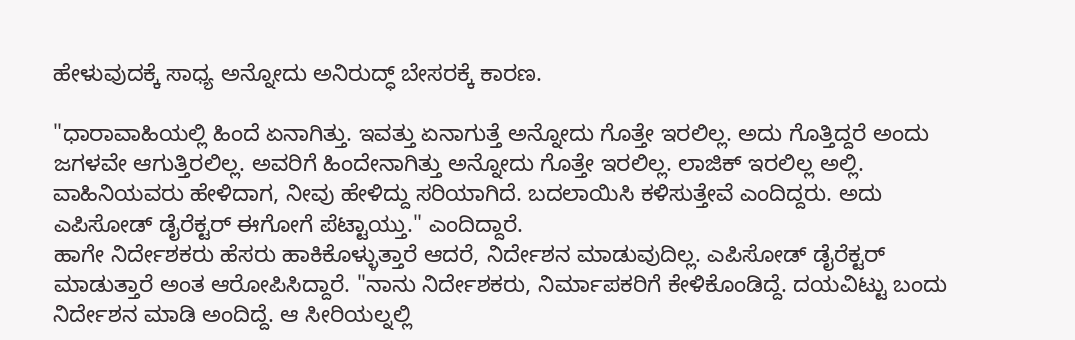ಹೇಳುವುದಕ್ಕೆ ಸಾಧ್ಯ ಅನ್ನೋದು ಅನಿರುದ್ಧ್ ಬೇಸರಕ್ಕೆ ಕಾರಣ.

"ಧಾರಾವಾಹಿಯಲ್ಲಿ ಹಿಂದೆ ಏನಾಗಿತ್ತು. ಇವತ್ತು ಏನಾಗುತ್ತೆ ಅನ್ನೋದು ಗೊತ್ತೇ ಇರಲಿಲ್ಲ. ಅದು ಗೊತ್ತಿದ್ದರೆ ಅಂದು ಜಗಳವೇ ಆಗುತ್ತಿರಲಿಲ್ಲ. ಅವರಿಗೆ ಹಿಂದೇನಾಗಿತ್ತು ಅನ್ನೋದು ಗೊತ್ತೇ ಇರಲಿಲ್ಲ. ಲಾಜಿಕ್ ಇರಲಿಲ್ಲ ಅಲ್ಲಿ. ವಾಹಿನಿಯವರು ಹೇಳಿದಾಗ, ನೀವು ಹೇಳಿದ್ದು ಸರಿಯಾಗಿದೆ. ಬದಲಾಯಿಸಿ ಕಳಿಸುತ್ತೇವೆ ಎಂದಿದ್ದರು. ಅದು ಎಪಿಸೋಡ್ ಡೈರೆಕ್ಟರ್ ಈಗೋಗೆ ಪೆಟ್ಟಾಯ್ತು." ಎಂದಿದ್ದಾರೆ.
ಹಾಗೇ ನಿರ್ದೇಶಕರು ಹೆಸರು ಹಾಕಿಕೊಳ್ಳುತ್ತಾರೆ ಆದರೆ, ನಿರ್ದೇಶನ ಮಾಡುವುದಿಲ್ಲ. ಎಪಿಸೋಡ್ ಡೈರೆಕ್ಟರ್ ಮಾಡುತ್ತಾರೆ ಅಂತ ಆರೋಪಿಸಿದ್ದಾರೆ. "ನಾನು ನಿರ್ದೇಶಕರು, ನಿರ್ಮಾಪಕರಿಗೆ ಕೇಳಿಕೊಂಡಿದ್ದೆ. ದಯವಿಟ್ಟು ಬಂದು ನಿರ್ದೇಶನ ಮಾಡಿ ಅಂದಿದ್ದೆ. ಆ ಸೀರಿಯಲ್ನಲ್ಲಿ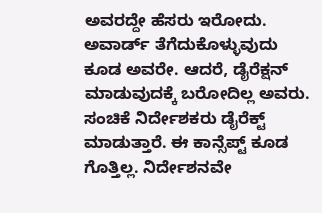ಅವರದ್ದೇ ಹೆಸರು ಇರೋದು. ಅವಾರ್ಡ್ ತೆಗೆದುಕೊಳ್ಳುವುದು ಕೂಡ ಅವರೇ. ಆದರೆ, ಡೈರೆಕ್ಷನ್ ಮಾಡುವುದಕ್ಕೆ ಬರೋದಿಲ್ಲ ಅವರು. ಸಂಚಿಕೆ ನಿರ್ದೇಶಕರು ಡೈರೆಕ್ಟ್ ಮಾಡುತ್ತಾರೆ. ಈ ಕಾನ್ಸೆಪ್ಟ್ ಕೂಡ ಗೊತ್ತಿಲ್ಲ. ನಿರ್ದೇಶನವೇ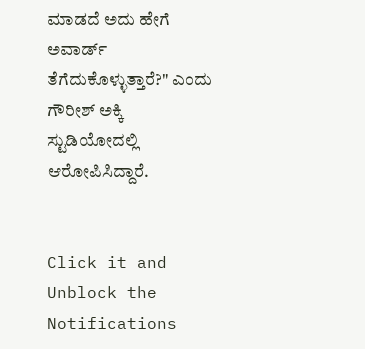ಮಾಡದೆ ಅದು ಹೇಗೆ ಅವಾರ್ಡ್ ತೆಗೆದುಕೊಳ್ಳುತ್ತಾರೆ?" ಎಂದು ಗೌರೀಶ್ ಅಕ್ಕಿ ಸ್ಟುಡಿಯೋದಲ್ಲಿ ಆರೋಪಿಸಿದ್ದಾರೆ.


Click it and Unblock the Notifications